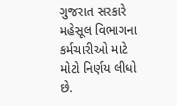ગુજરાત સરકારે મહેસૂલ વિભાગના કર્મચારીઓ માટે મોટો નિર્ણય લીધો છે.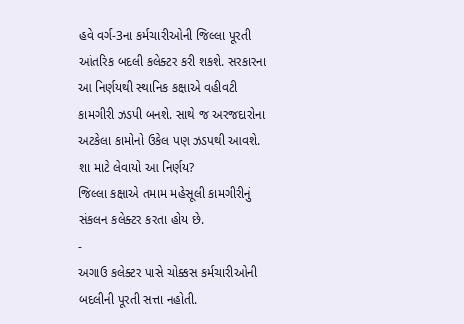હવે વર્ગ-3ના કર્મચારીઓની જિલ્લા પૂરતી આંતરિક બદલી કલેક્ટર કરી શકશે. સરકારના આ નિર્ણયથી સ્થાનિક કક્ષાએ વહીવટી કામગીરી ઝડપી બનશે. સાથે જ અરજદારોના અટકેલા કામોનો ઉકેલ પણ ઝડપથી આવશે.
શા માટે લેવાયો આ નિર્ણય?
જિલ્લા કક્ષાએ તમામ મહેસૂલી કામગીરીનું સંકલન કલેક્ટર કરતા હોય છે.
-
અગાઉ કલેક્ટર પાસે ચોક્કસ કર્મચારીઓની બદલીની પૂરતી સત્તા નહોતી.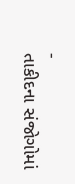-
તાકીદના સંજોગોમાં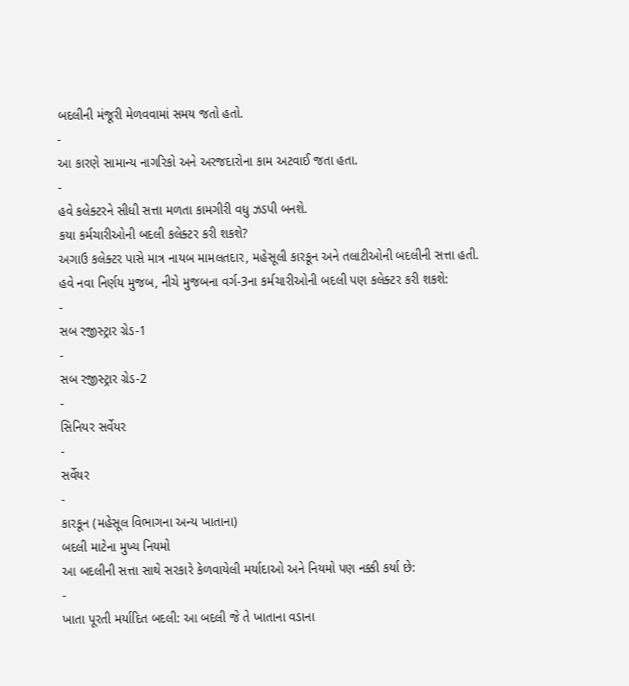બદલીની મંજૂરી મેળવવામાં સમય જતો હતો.
-
આ કારણે સામાન્ય નાગરિકો અને અરજદારોના કામ અટવાઈ જતા હતા.
-
હવે કલેક્ટરને સીધી સત્તા મળતા કામગીરી વધુ ઝડપી બનશે.
કયા કર્મચારીઓની બદલી કલેક્ટર કરી શકશે?
અગાઉ કલેક્ટર પાસે માત્ર નાયબ મામલતદાર, મહેસૂલી કારકૂન અને તલાટીઓની બદલીની સત્તા હતી.
હવે નવા નિર્ણય મુજબ, નીચે મુજબના વર્ગ-3ના કર્મચારીઓની બદલી પણ કલેક્ટર કરી શકશે:
-
સબ રજીસ્ટ્રાર ગ્રેડ-1
-
સબ રજીસ્ટ્રાર ગ્રેડ-2
-
સિનિયર સર્વેયર
-
સર્વેયર
-
કારકૂન (મહેસૂલ વિભાગના અન્ય ખાતાના)
બદલી માટેના મુખ્ય નિયમો
આ બદલીની સત્તા સાથે સરકારે કેળવાયેલી મર્યાદાઓ અને નિયમો પણ નક્કી કર્યા છે:
-
ખાતા પૂરતી મર્યાદિત બદલી: આ બદલી જે તે ખાતાના વડાના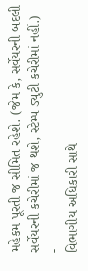મહેકમ પૂરતી જ સીમિત રહેશે. (જેમ કે, સર્વેયરની બદલી સર્વેયરની કચેરીમાં જ થશે, સ્ટેમ્પ ડ્યુટી કચેરીમાં નહીં.)
-
વિભાગીય અધિકારી સાથે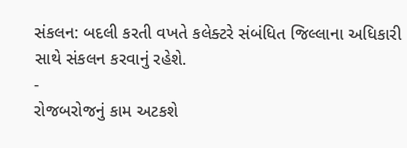સંકલન: બદલી કરતી વખતે કલેક્ટરે સંબંધિત જિલ્લાના અધિકારી સાથે સંકલન કરવાનું રહેશે.
-
રોજબરોજનું કામ અટકશે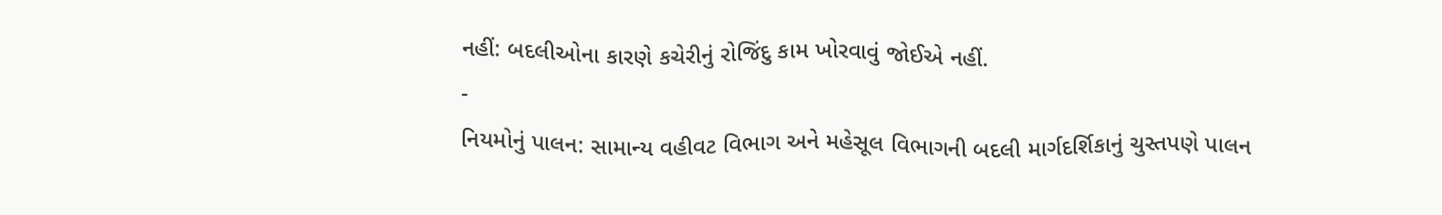નહીં: બદલીઓના કારણે કચેરીનું રોજિંદુ કામ ખોરવાવું જોઈએ નહીં.
-
નિયમોનું પાલન: સામાન્ય વહીવટ વિભાગ અને મહેસૂલ વિભાગની બદલી માર્ગદર્શિકાનું ચુસ્તપણે પાલન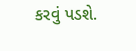કરવું પડશે.